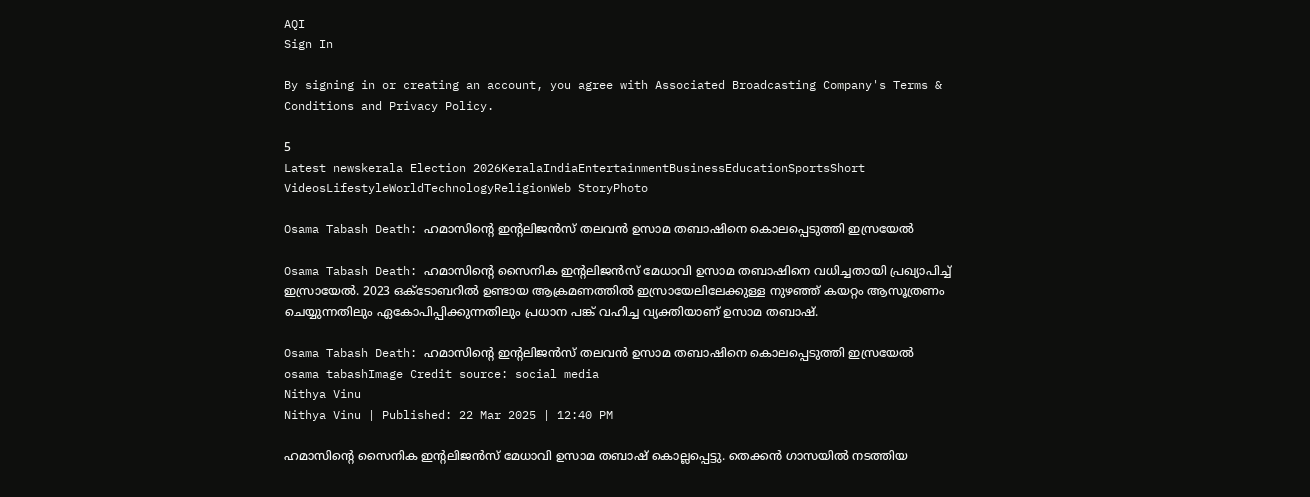AQI
Sign In

By signing in or creating an account, you agree with Associated Broadcasting Company's Terms & Conditions and Privacy Policy.

5
Latest newskerala Election 2026KeralaIndiaEntertainmentBusinessEducationSportsShort VideosLifestyleWorldTechnologyReligionWeb StoryPhoto

Osama Tabash Death: ഹമാസിന്റെ ഇന്റലിജന്‍സ് തലവന്‍ ഉസാമ തബാഷിനെ കൊലപ്പെടുത്തി ഇസ്രയേല്‍

Osama Tabash Death: ഹമാസിന്റെ സൈനിക ഇന്റലിജൻസ് മേധാവി ഉസാമ തബാഷിനെ വധിച്ചതായി പ്രഖ്യാപിച്ച് ഇസ്രായേൽ. 2023 ഒക്ടോബറിൽ ഉണ്ടായ ആക്രമണത്തിൽ ഇസ്രായേലിലേക്കുള്ള നുഴഞ്ഞ് കയറ്റം ആസൂത്രണം ചെയ്യുന്നതിലും ഏകോപിപ്പിക്കുന്നതിലും പ്രധാന പങ്ക് വഹിച്ച വ്യക്തിയാണ് ഉസാമ തബാഷ്.

Osama Tabash Death: ഹമാസിന്റെ ഇന്റലിജന്‍സ് തലവന്‍ ഉസാമ തബാഷിനെ കൊലപ്പെടുത്തി ഇസ്രയേല്‍
osama tabashImage Credit source: social media
Nithya Vinu
Nithya Vinu | Published: 22 Mar 2025 | 12:40 PM

ഹമാസിന്റെ സൈനിക ഇന്റലിജൻസ് മേധാവി ഉസാമ തബാഷ് കൊല്ലപ്പെട്ടു. തെക്കൻ ഗാസയിൽ നടത്തിയ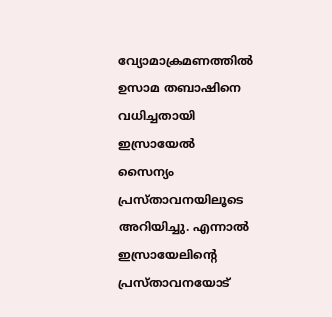വ്യോമാക്രമണത്തിൽ ഉസാമ തബാഷിനെ വധിച്ചതായി ഇസ്രായേൽ സൈന്യം പ്രസ്താവനയിലൂടെ അറിയിച്ചു. എന്നാൽ ഇസ്രായേലിന്റെ പ്രസ്താവനയോട്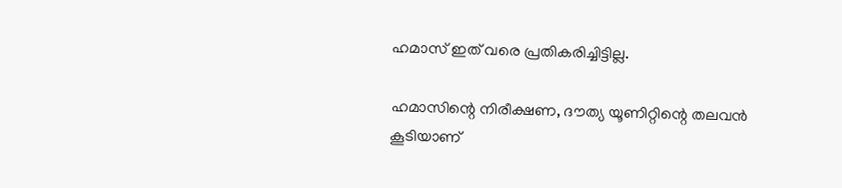ഹമാസ് ഇത് വരെ പ്രതികരിച്ചിട്ടില്ല.

ഹമാസിന്റെ നിരീക്ഷണ, ദൗത്യ യൂണിറ്റിന്റെ തലവൻ കൂടിയാണ്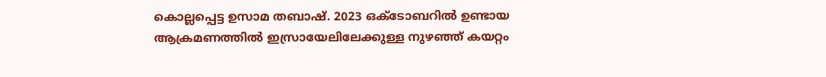കൊല്ലപ്പെട്ട ഉസാമ തബാഷ്. 2023 ഒക്ടോബറിൽ ഉണ്ടായ ആക്രമണത്തിൽ ഇസ്രായേലിലേക്കുള്ള നുഴഞ്ഞ് കയറ്റം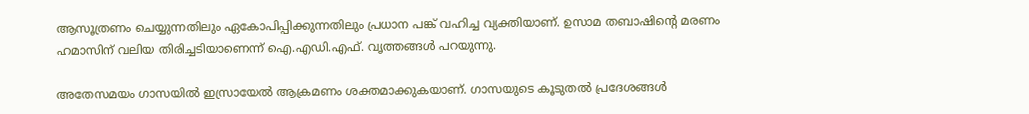ആസൂത്രണം ചെയ്യുന്നതിലും ഏകോപിപ്പിക്കുന്നതിലും പ്രധാന പങ്ക് വഹിച്ച വ്യക്തിയാണ്. ഉസാമ തബാഷിന്റെ മരണം ഹമാസിന് വലിയ തിരിച്ചടിയാണെന്ന് ഐ.എഡി.എഫ്. വൃത്തങ്ങള്‍ പറയുന്നു.

അതേസമയം ഗാസയിൽ ഇസ്രായേൽ ആക്രമണം ശക്തമാക്കുകയാണ്. ഗാസയുടെ കൂടുതൽ പ്രദേശങ്ങൾ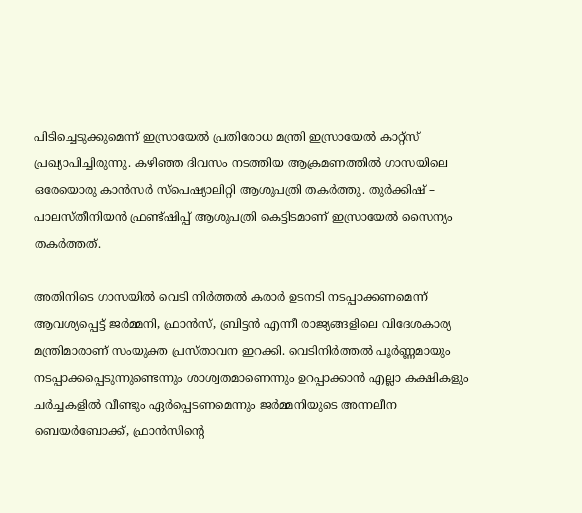പിടിച്ചെടുക്കുമെന്ന് ഇസ്രായേൽ പ്രതിരോധ മന്ത്രി ഇസ്രായേൽ കാറ്റ്സ് പ്രഖ്യാപിച്ചിരുന്നു. കഴിഞ്ഞ ദിവസം നടത്തിയ ആക്രമണത്തിൽ ഗാസയിലെ ഒരേയൊരു കാൻസർ സ്പെഷ്യാലിറ്റി ആശുപത്രി തകർത്തു. തുർക്കിഷ് – പാലസ്തീനിയൻ ഫ്രണ്ട്ഷിപ്പ് ആശുപത്രി കെട്ടിടമാണ് ഇസ്രായേൽ സൈന്യം തകർത്തത്.

അതിനിടെ ഗാസയിൽ വെടി നിർത്തൽ കരാർ ഉടനടി നടപ്പാക്കണമെന്ന് ആവശ്യപ്പെട്ട് ജർമ്മനി, ഫ്രാൻസ്, ബ്രിട്ടൻ എന്നീ രാജ്യങ്ങളിലെ വിദേശകാര്യ മന്ത്രിമാരാണ് സംയുക്ത പ്രസ്താവന ഇറക്കി. വെടിനിർത്തൽ പൂർണ്ണമായും നടപ്പാക്കപ്പെടുന്നുണ്ടെന്നും ശാശ്വതമാണെന്നും ഉറപ്പാക്കാൻ എല്ലാ കക്ഷികളും ചർച്ചകളിൽ വീണ്ടും ഏർപ്പെടണമെന്നും ജർമ്മനിയുടെ അന്നലീന ബെയർബോക്ക്, ഫ്രാൻസിന്റെ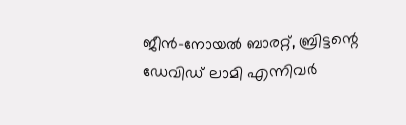ജീൻ-നോയൽ ബാരറ്റ്, ബ്രിട്ടന്റെ ഡേവിഡ് ലാമി എന്നിവർ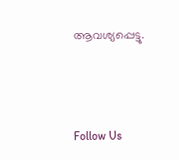ആവശ്യപ്പെട്ടു.



Follow Us